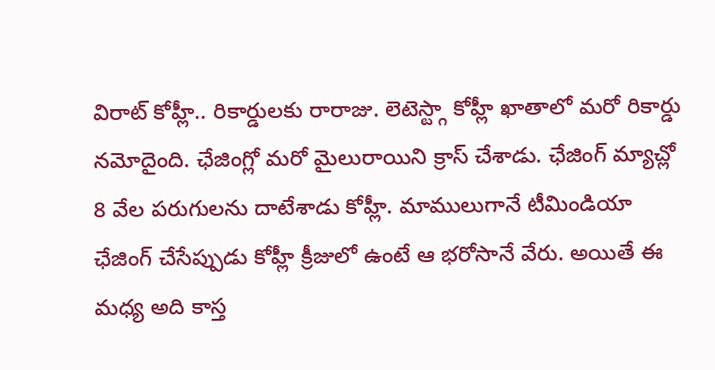విరాట్ కోహ్లీ.. రికార్డులకు రారాజు. లెటెస్ట్గా కోహ్లీ ఖాతాలో మరో రికార్డు నమోదైంది. ఛేజింగ్లో మరో మైలురాయిని క్రాస్ చేశాడు. ఛేజింగ్ మ్యాచ్లో 8 వేల పరుగులను దాటేశాడు కోహ్లీ. మాములుగానే టీమిండియా ఛేజింగ్ చేసేప్పుడు కోహ్లీ క్రీజులో ఉంటే ఆ భరోసానే వేరు. అయితే ఈ మధ్య అది కాస్త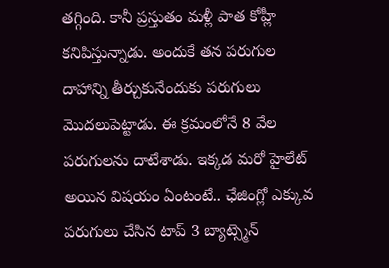తగ్గింది. కానీ ప్రస్తుతం మళ్లీ పాత కోహ్లీ కనిపిస్తున్నాడు. అందుకే తన పరుగుల దాహాన్ని తీర్చుకునేందుకు పరుగులు మొదలుపెట్టాడు. ఈ క్రమంలోనే 8 వేల పరుగులను దాటేశాడు. ఇక్కడ మరో హైలేట్ అయిన విషయం ఏంటంటే.. ఛేజింగ్లో ఎక్కువ పరుగులు చేసిన టాప్ 3 బ్యాట్స్మెన్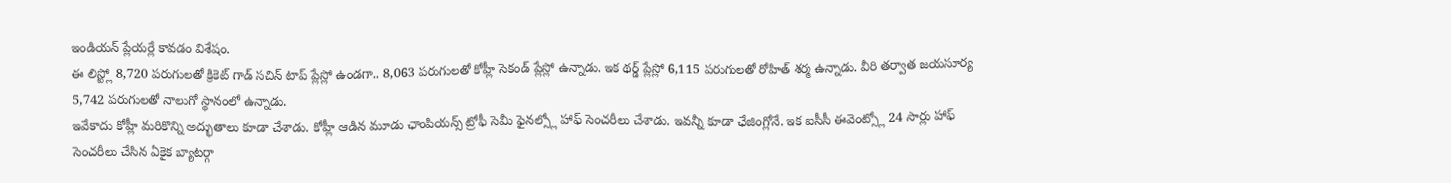ఇండియన్ ప్లేయర్లే కావడం విశేషం.
ఈ లిస్ట్లో 8,720 పరుగులతో క్రికెట్ గాడ్ సచిన్ టాప్ ప్లేస్లో ఉండగా.. 8,063 పరుగులతో కోహ్లీ సెకండ్ ప్లేస్లో ఉన్నాడు. ఇక థర్డ్ ప్లేస్లో 6,115 పరుగులతో రోహిత్ శర్మ ఉన్నాడు. వీరి తర్వాత జయసూర్య 5,742 పరుగులతో నాలుగో స్థానంలో ఉన్నాడు.
ఇవేకాదు కోహ్లీ మరికొన్ని అద్భుతాలు కూడా చేశాడు. కోహ్లీ ఆడిన మూడు ఛాంపియన్స్ ట్రోఫీ సెమీ ఫైనల్స్లో హాఫ్ సెంచరీలు చేశాడు. ఇవన్నీ కూడా ఛేజింగ్లోనే. ఇక ఐసీసీ ఈవెంట్స్లో 24 సార్లు హాఫ్ సెంచరీలు చేసిన ఏకైక బ్యాటర్గా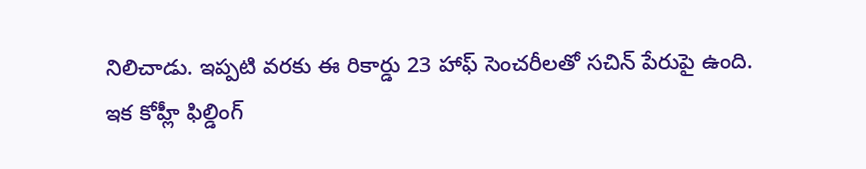నిలిచాడు. ఇప్పటి వరకు ఈ రికార్డు 23 హాఫ్ సెంచరీలతో సచిన్ పేరుపై ఉంది.
ఇక కోహ్లీ ఫిల్డింగ్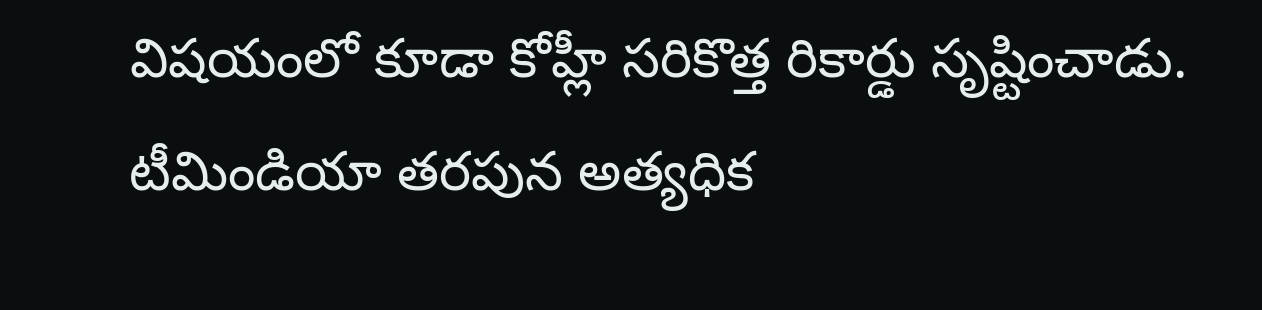విషయంలో కూడా కోహ్లీ సరికొత్త రికార్డు సృష్టించాడు. టీమిండియా తరపున అత్యధిక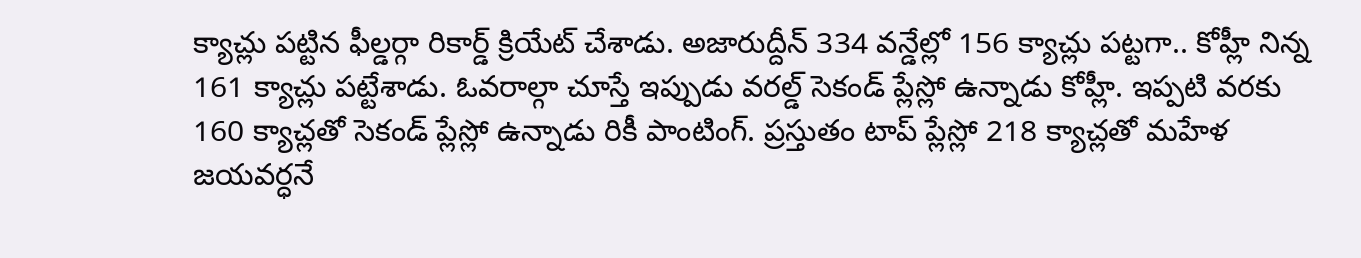క్యాచ్లు పట్టిన ఫీల్డర్గా రికార్డ్ క్రియేట్ చేశాడు. అజారుద్దీన్ 334 వన్డేల్లో 156 క్యాచ్లు పట్టగా.. కోహ్లీ నిన్న 161 క్యాచ్లు పట్టేశాడు. ఓవరాల్గా చూస్తే ఇప్పుడు వరల్డ్ సెకండ్ ప్లేస్లో ఉన్నాడు కోహ్లీ. ఇప్పటి వరకు 160 క్యాచ్లతో సెకండ్ ప్లేస్లో ఉన్నాడు రికీ పాంటింగ్. ప్రస్తుతం టాప్ ప్లేస్లో 218 క్యాచ్లతో మహేళ జయవర్ధనే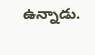ఉన్నాడు.